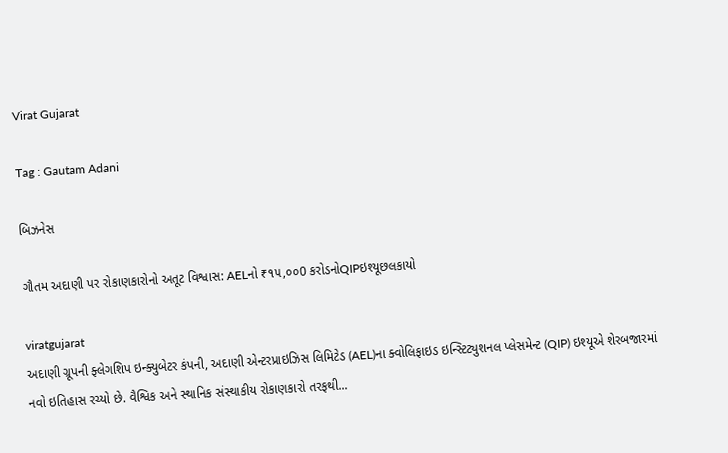Virat Gujarat

Tag : Gautam Adani

બિઝનેસ

ગૌતમ અદાણી પર રોકાણકારોનો અતૂટ વિશ્વાસ: AELનો ₹૧૫,૦૦0 કરોડનોQIPઇશ્યૂછલકાયો

viratgujarat
અદાણી ગ્રૂપની ફ્લેગશિપ ઇન્ક્યુબેટર કંપની, અદાણી એન્ટરપ્રાઇઝિસ લિમિટેડ (AEL)ના ક્વોલિફાઇડ ઇન્સ્ટિટ્યુશનલ પ્લેસમેન્ટ (QIP) ઇશ્યૂએ શેરબજારમાં નવો ઇતિહાસ રચ્યો છે. વૈશ્વિક અને સ્થાનિક સંસ્થાકીય રોકાણકારો તરફથી...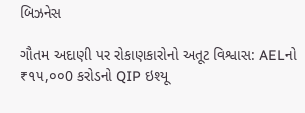બિઝનેસ

ગૌતમ અદાણી પર રોકાણકારોનો અતૂટ વિશ્વાસ: AELનો ₹૧૫,૦૦0 કરોડનો QIP ઇશ્યૂ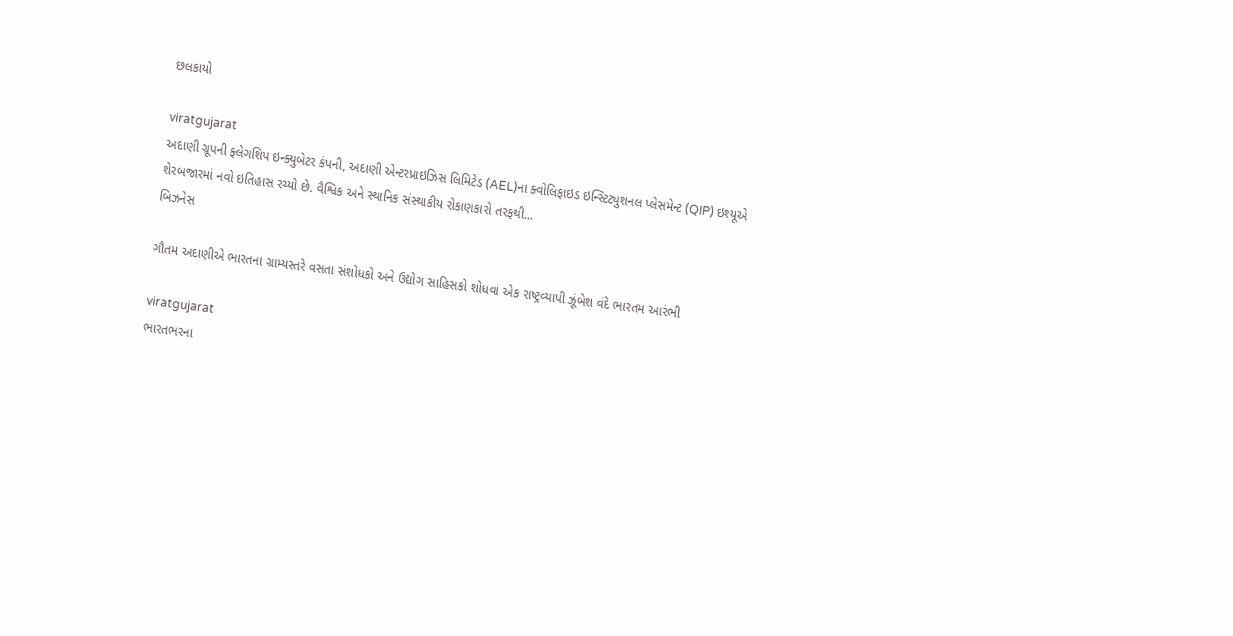છલકાયો

viratgujarat
અદાણી ગ્રૂપની ફ્લેગશિપ ઇન્ક્યુબેટર કંપની, અદાણી એન્ટરપ્રાઇઝિસ લિમિટેડ (AEL)ના ક્વોલિફાઇડ ઇન્સ્ટિટ્યુશનલ પ્લેસમેન્ટ (QIP) ઇશ્યૂએ શેરબજારમાં નવો ઇતિહાસ રચ્યો છે. વૈશ્વિક અને સ્થાનિક સંસ્થાકીય રોકાણકારો તરફથી...
બિઝનેસ

ગૌતમ અદાણીએ ભારતના ગ્રામ્યસ્તરે વસતા સંશોધકો અને ઉદ્યોગ સાહિસકો શોધવા એક રાષ્ટ્રવ્યાપી ઝૂંબેશ વંદે ભારતમ આરંભી

viratgujarat
ભારતભરના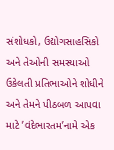સંશોધકો, ઉદ્યોગસાહસિકો અને તેઓની સમસ્યાઓ ઉકેલતી પ્રતિભાઓને શોધીને અને તેમને પીઠબળ આપવા માટે ’વંદેભારતમ’નામે એક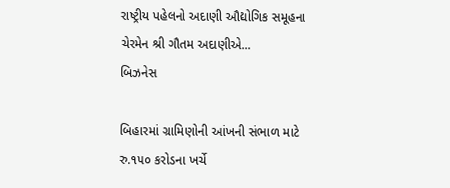રાષ્ટ્રીય પહેલનો અદાણી ઔદ્યોગિક સમૂહના ચેરમેન શ્રી ગૌતમ અદાણીએ...
બિઝનેસ

બિહારમાં ગ્રામિણોની આંખની સંભાળ માટે રુ.૧૫૦ કરોડના ખર્ચે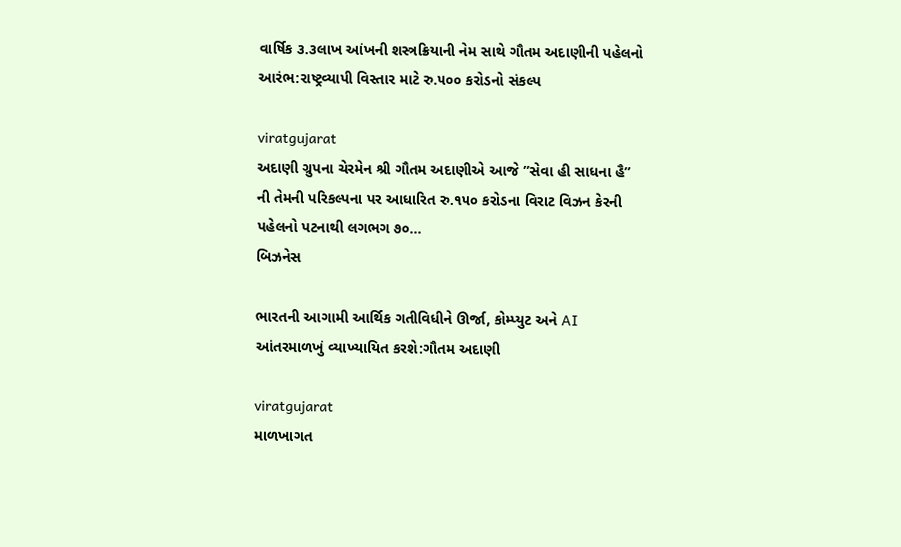વાર્ષિક ૩.૩લાખ આંખની શસ્ત્રક્રિયાની નેમ સાથે ગૌતમ અદાણીની પહેલનો આરંભ:રાષ્ટ્રવ્યાપી વિસ્તાર માટે રુ.૫૦૦ કરોડનો સંકલ્પ

viratgujarat
અદાણી ગ્રુપના ચેરમેન શ્રી ગૌતમ અદાણીએ આજે ”સેવા હી સાધના હૈ” ની તેમની પરિકલ્પના પર આધારિત રુ.૧૫૦ કરોડના વિરાટ વિઝન કેરની પહેલનો પટનાથી લગભગ ૭૦...
બિઝનેસ

ભારતની આગામી આર્થિક ગતીવિધીને ઊર્જા, કોમ્પ્યુટ અને AI આંતરમાળખું વ્યાખ્યાયિત કરશે:ગૌતમ અદાણી

viratgujarat
માળખાગત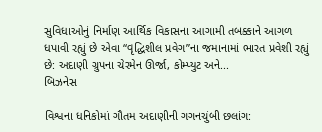સુવિધાઓનું નિર્માણ આર્થિક વિકાસના આગામી તબક્કાને આગળ ધપાવી રહ્યું છે એવા “વૃદ્ધિશીલ પ્રવેગ”ના જમાનામાં ભારત પ્રવેશી રહ્યું છે: અદાણી ગ્રુપના ચેરમેન ઊર્જા, કોમ્પ્યુટ અને...
બિઝનેસ

વિશ્વના ધનિકોમાં ગૌતમ અદાણીની ગગનચુંબી છલાંગ: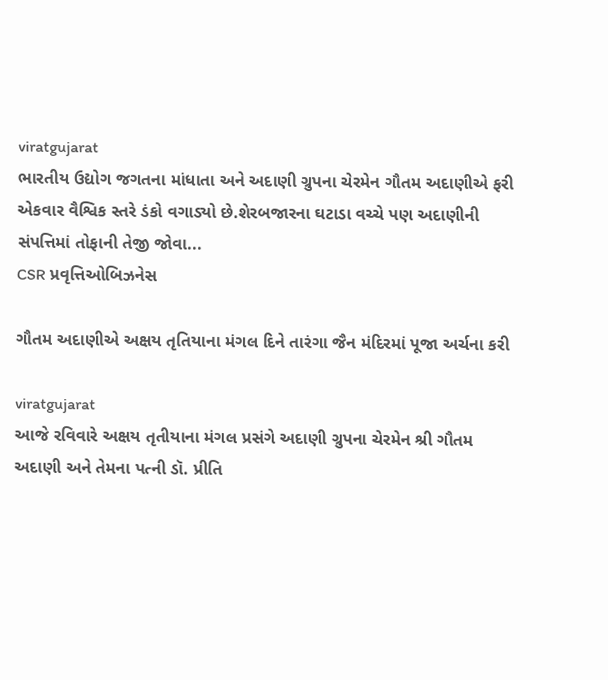viratgujarat
ભારતીય ઉદ્યોગ જગતના માંધાતા અને અદાણી ગ્રુપના ચેરમેન ગૌતમ અદાણીએ ફરી એકવાર વૈશ્વિક સ્તરે ડંકો વગાડ્યો છે.શેરબજારના ઘટાડા વચ્ચે પણ અદાણીની સંપત્તિમાં તોફાની તેજી જોવા...
CSR પ્રવૃત્તિઓબિઝનેસ

ગૌતમ અદાણીએ અક્ષય તૃતિયાના મંગલ દિને તારંગા જૈન મંદિરમાં પૂજા અર્ચના કરી

viratgujarat
આજે રવિવારે અક્ષય તૃતીયાના મંગલ પ્રસંગે અદાણી ગ્રુપના ચેરમેન શ્રી ગૌતમ અદાણી અને તેમના પત્ની ડૉ. પ્રીતિ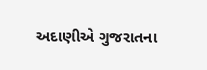અદાણીએ ગુજરાતના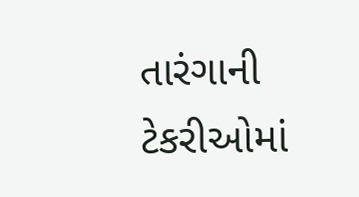તારંગાની ટેકરીઓમાં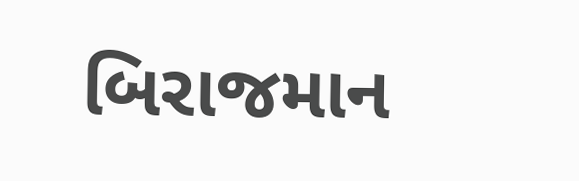બિરાજમાન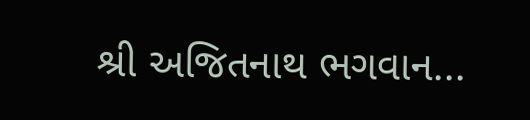શ્રી અજિતનાથ ભગવાન...